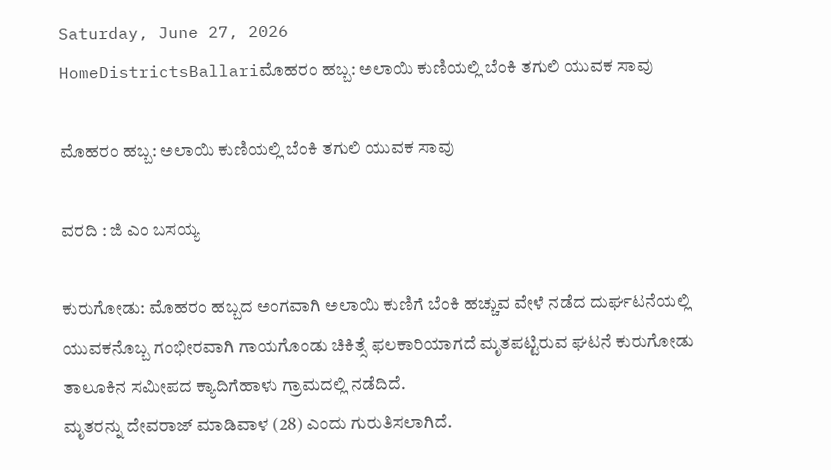Saturday, June 27, 2026
HomeDistrictsBallariಮೊಹರಂ ಹಬ್ಬ: ಅಲಾಯಿ ಕುಣಿಯಲ್ಲಿ ಬೆಂಕಿ ತಗುಲಿ ಯುವಕ ಸಾವು

ಮೊಹರಂ ಹಬ್ಬ: ಅಲಾಯಿ ಕುಣಿಯಲ್ಲಿ ಬೆಂಕಿ ತಗುಲಿ ಯುವಕ ಸಾವು

ವರದಿ : ಜಿ ಎಂ ಬಸಯ್ಯ

ಕುರುಗೋಡು: ಮೊಹರಂ ಹಬ್ಬದ ಅಂಗವಾಗಿ ಅಲಾಯಿ ಕುಣಿಗೆ ಬೆಂಕಿ ಹಚ್ಚುವ ವೇಳೆ ನಡೆದ ದುರ್ಘಟನೆಯಲ್ಲಿ ಯುವಕನೊಬ್ಬ ಗಂಭೀರವಾಗಿ ಗಾಯಗೊಂಡು ಚಿಕಿತ್ಸೆ ಫಲಕಾರಿಯಾಗದೆ ಮೃತಪಟ್ಟಿರುವ ಘಟನೆ ಕುರುಗೋಡು ತಾಲೂಕಿನ ಸಮೀಪದ ಕ್ಯಾದಿಗೆಹಾಳು ಗ್ರಾಮದಲ್ಲಿ ನಡೆದಿದೆ.
ಮೃತರನ್ನು ದೇವರಾಜ್ ಮಾಡಿವಾಳ (28) ಎಂದು ಗುರುತಿಸಲಾಗಿದೆ.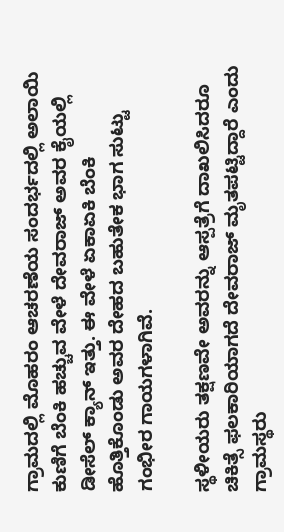ಗ್ರಾಮದಲ್ಲಿ ಮೊಹರಂ ಆಚರಣೆಯ ಸಂದರ್ಭದಲ್ಲಿ ಅಲಾಯಿ ಕುಣಿಗೆ ಬೆಂಕಿ ಹಚ್ಚುವ ವೇಳೆ ದೇವರಾಜ್ ಅವರ ಕೈಯಲ್ಲಿ ಡೀಸೆಲ್ ಕ್ಯಾನ್ ಇತ್ತು. ಈ ವೇಳೆ ಏಕಾಏಕಿ ಬೆಂಕಿ ಹೊತ್ತಿಕೊಂಡು ಅವರ ದೇಹದ ಬಹುತೇಕ ಭಾಗ ಸುಟ್ಟು ಗಂಭೀರ ಗಾಯಗಳಾಗಿವೆ.

ಸ್ಥಳೀಯರು ತಕ್ಷಣವೇ ಅವರನ್ನು ಆಸ್ಪತ್ರೆಗೆ ದಾಖಲಿಸಿದರೂ ಚಿಕಿತ್ಸೆ ಫಲಕಾರಿಯಾಗದೆ ದೇವರಾಜ್ ಮೃತಪಟ್ಟಿದ್ದಾರೆ ಎಂದು ಗ್ರಾಮಸ್ಥರು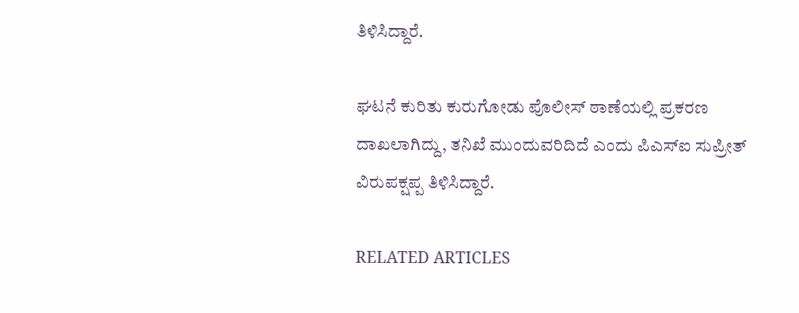ತಿಳಿಸಿದ್ದಾರೆ.

ಘಟನೆ ಕುರಿತು ಕುರುಗೋಡು ಪೊಲೀಸ್ ಠಾಣೆಯಲ್ಲಿ ಪ್ರಕರಣ ದಾಖಲಾಗಿದ್ದು, ತನಿಖೆ ಮುಂದುವರಿದಿದೆ ಎಂದು ಪಿಎಸ್‌ಐ ಸುಪ್ರೀತ್ ವಿರುಪಕ್ಷಪ್ಪ ತಿಳಿಸಿದ್ದಾರೆ.

RELATED ARTICLES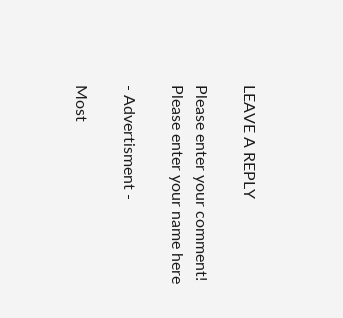LEAVE A REPLY

Please enter your comment!
Please enter your name here

- Advertisment -

Most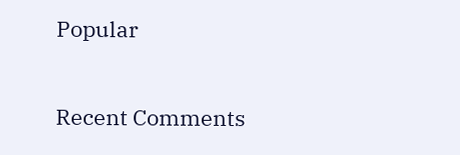Popular

Recent Comments